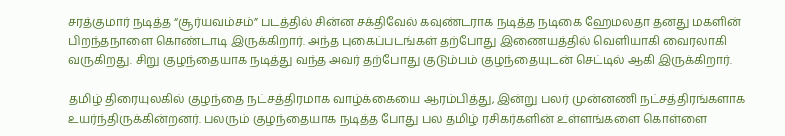சரத்குமார் நடித்த “சூர்யவம்சம்” படத்தில் சின்ன சக்திவேல் கவுண்டராக நடித்த நடிகை ஹேமலதா தனது மகளின் பிறந்தநாளை கொண்டாடி இருக்கிறார். அந்த புகைப்படங்கள் தற்போது இணையத்தில் வெளியாகி வைரலாகி வருகிறது. சிறு குழந்தையாக நடித்து வந்த அவர் தற்போது குடும்பம் குழந்தையுடன் செட்டில் ஆகி இருக்கிறார்.

தமிழ் திரையுலகில் குழந்தை நட்சத்திரமாக வாழ்க்கையை ஆரம்பித்து, இன்று பலர் முன்னணி நட்சத்திரங்களாக உயர்ந்திருக்கின்றனர். பலரும் குழந்தையாக நடித்த போது பல தமிழ் ரசிகர்களின் உள்ளங்களை கொள்ளை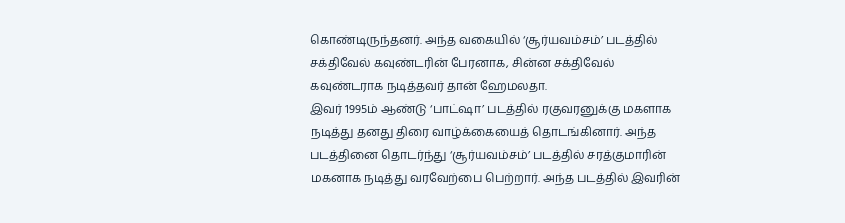கொண்டிருந்தனர். அந்த வகையில் ‘சூர்யவம்சம்’ படத்தில் சக்திவேல் கவுண்டரின் பேரனாக, சின்ன சக்திவேல் கவுண்டராக நடித்தவர் தான் ஹேமலதா.
இவர் 1995ம் ஆண்டு ‘பாட்ஷா’ படத்தில் ரகுவரனுக்கு மகளாக நடித்து தனது திரை வாழ்க்கையைத் தொடங்கினார். அந்த படத்தினை தொடர்ந்து ‘சூர்யவம்சம்’ படத்தில் சரத்குமாரின் மகனாக நடித்து வரவேற்பை பெற்றார். அந்த படத்தில் இவரின்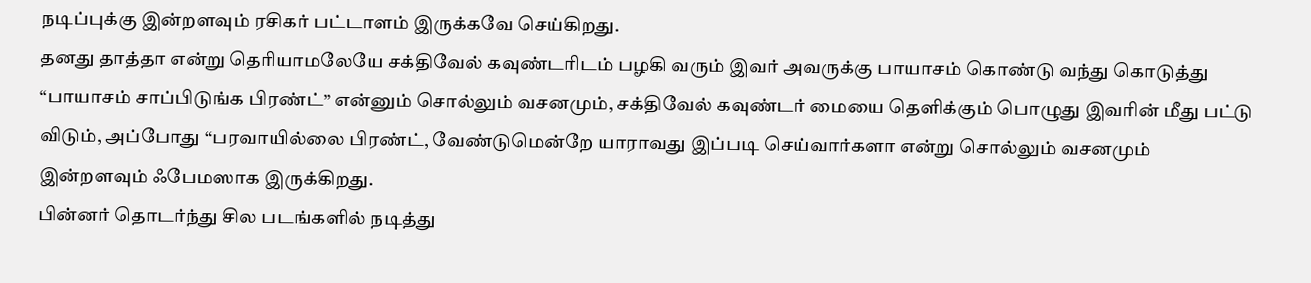நடிப்புக்கு இன்றளவும் ரசிகர் பட்டாளம் இருக்கவே செய்கிறது.
தனது தாத்தா என்று தெரியாமலேயே சக்திவேல் கவுண்டரிடம் பழகி வரும் இவர் அவருக்கு பாயாசம் கொண்டு வந்து கொடுத்து “பாயாசம் சாப்பிடுங்க பிரண்ட்” என்னும் சொல்லும் வசனமும், சக்திவேல் கவுண்டர் மையை தெளிக்கும் பொழுது இவரின் மீது பட்டு விடும், அப்போது “பரவாயில்லை பிரண்ட், வேண்டுமென்றே யாராவது இப்படி செய்வார்களா என்று சொல்லும் வசனமும் இன்றளவும் ஃபேமஸாக இருக்கிறது.
பின்னர் தொடர்ந்து சில படங்களில் நடித்து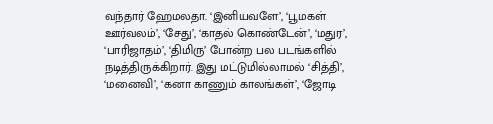வந்தார் ஹேமலதா. ‘இனியவளே’, ‘பூமகள் ஊர்வலம்’, ‘சேது’, ‘காதல் கொண்டேன்’, ‘மதுர’, ‘பாரிஜாதம்’, ‘திமிரு’ போன்ற பல படங்களில் நடித்திருக்கிறார். இது மட்டுமில்லாமல் ‘சித்தி’, ‘மனைவி’, ‘கனா காணும் காலங்கள்’, ‘ஜோடி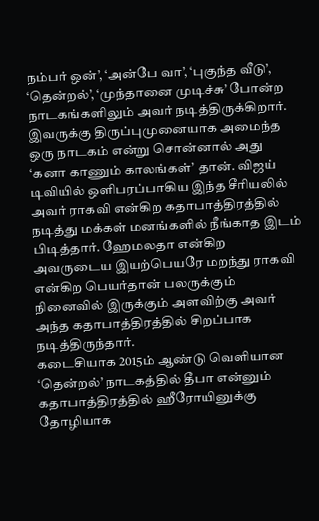நம்பர் ஒன்’, ‘அன்பே வா’, ‘புகுந்த வீடு’, ‘தென்றல்’, ‘முந்தானை முடிச்சு’ போன்ற நாடகங்களிலும் அவர் நடித்திருக்கிறார்.
இவருக்கு திருப்புமுனையாக அமைந்த ஒரு நாடகம் என்று சொன்னால் அது ‘கனா காணும் காலங்கள்’ தான். விஜய் டிவியில் ஒளிபரப்பாகிய இந்த சீரியலில் அவர் ராகவி என்கிற கதாபாத்திரத்தில் நடித்து மக்கள் மனங்களில் நீங்காத இடம் பிடித்தார். ஹேமலதா என்கிற அவருடைய இயற்பெயரே மறந்து ராகவி என்கிற பெயர்தான் பலருக்கும் நினைவில் இருக்கும் அளவிற்கு அவர் அந்த கதாபாத்திரத்தில் சிறப்பாக நடித்திருந்தார்.
கடைசியாக 2015ம் ஆண்டு வெளியான ‘தென்றல்’ நாடகத்தில் தீபா என்னும் கதாபாத்திரத்தில் ஹீரோயினுக்கு தோழியாக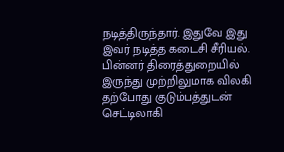நடித்திருந்தார். இதுவே இது இவர் நடித்த கடைசி சீரியல். பின்னர் திரைத்துறையில் இருந்து முற்றிலுமாக விலகி தற்போது குடும்பத்துடன் செட்டிலாகி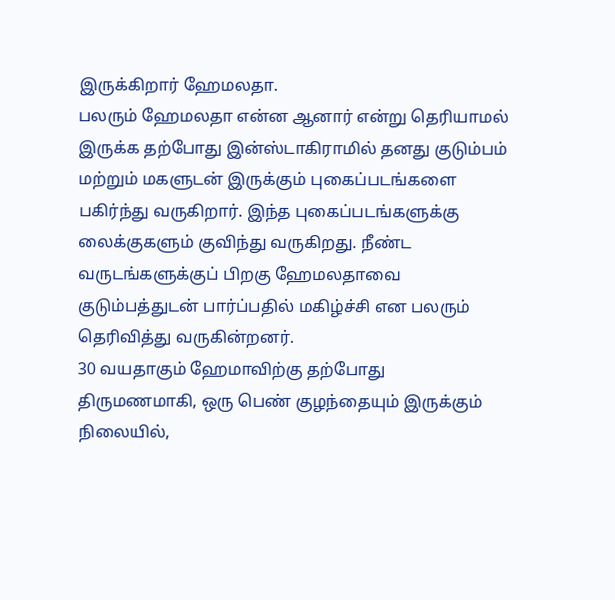இருக்கிறார் ஹேமலதா.
பலரும் ஹேமலதா என்ன ஆனார் என்று தெரியாமல் இருக்க தற்போது இன்ஸ்டாகிராமில் தனது குடும்பம் மற்றும் மகளுடன் இருக்கும் புகைப்படங்களை பகிர்ந்து வருகிறார். இந்த புகைப்படங்களுக்கு லைக்குகளும் குவிந்து வருகிறது. நீண்ட வருடங்களுக்குப் பிறகு ஹேமலதாவை குடும்பத்துடன் பார்ப்பதில் மகிழ்ச்சி என பலரும் தெரிவித்து வருகின்றனர்.
30 வயதாகும் ஹேமாவிற்கு தற்போது திருமணமாகி, ஒரு பெண் குழந்தையும் இருக்கும் நிலையில்,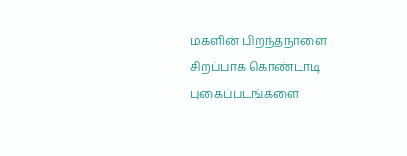மகளின் பிறந்தநாளை சிறப்பாக கொண்டாடி புகைப்படங்களை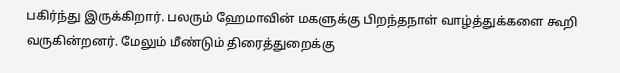பகிர்ந்து இருக்கிறார். பலரும் ஹேமாவின் மகளுக்கு பிறந்தநாள் வாழ்த்துக்களை கூறி வருகின்றனர். மேலும் மீண்டும் திரைத்துறைக்கு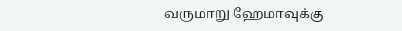வருமாறு ஹேமாவுக்கு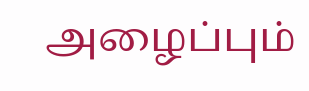அழைப்பும்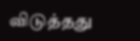விடுத்தது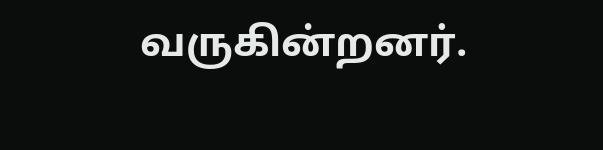வருகின்றனர்.